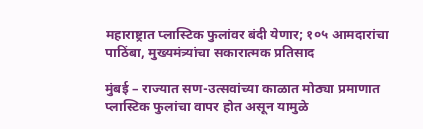महाराष्ट्रात प्लास्टिक फुलांवर बंदी येणार; १०५ आमदारांचा पाठिंबा, मुख्यमंत्र्यांचा सकारात्मक प्रतिसाद

मुंबई – राज्यात सण-उत्सवांच्या काळात मोठ्या प्रमाणात प्लास्टिक फुलांचा वापर होत असून यामुळे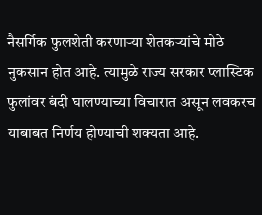नैसर्गिक फुलशेती करणाऱ्या शेतकऱ्यांचे मोठे नुकसान होत आहे. त्यामुळे राज्य सरकार प्लास्टिक फुलांवर बंदी घालण्याच्या विचारात असून लवकरच याबाबत निर्णय होण्याची शक्यता आहे.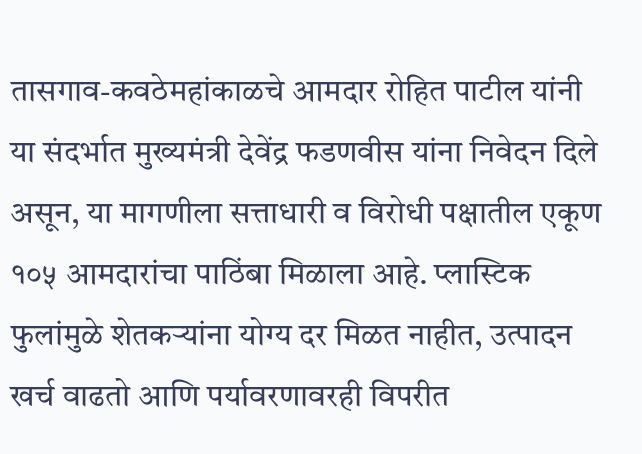तासगाव-कवठेमहांकाळचे आमदार रोहित पाटील यांनी या संदर्भात मुख्यमंत्री देवेंद्र फडणवीस यांना निवेदन दिले असून, या मागणीला सत्ताधारी व विरोधी पक्षातील एकूण १०५ आमदारांचा पाठिंबा मिळाला आहे. प्लास्टिक फुलांमुळे शेतकऱ्यांना योग्य दर मिळत नाहीत, उत्पादन खर्च वाढतो आणि पर्यावरणावरही विपरीत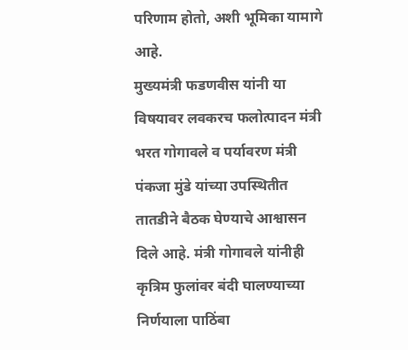परिणाम होतो, अशी भूमिका यामागे आहे.
मुख्यमंत्री फडणवीस यांनी या विषयावर लवकरच फलोत्पादन मंत्री भरत गोगावले व पर्यावरण मंत्री पंकजा मुंडे यांच्या उपस्थितीत तातडीने बैठक घेण्याचे आश्वासन दिले आहे. मंत्री गोगावले यांनीही कृत्रिम फुलांवर बंदी घालण्याच्या निर्णयाला पाठिंबा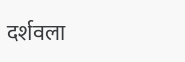दर्शवला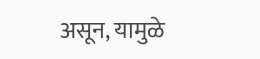असून, यामुळे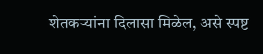शेतकऱ्यांना दिलासा मिळेल, असे स्पष्ट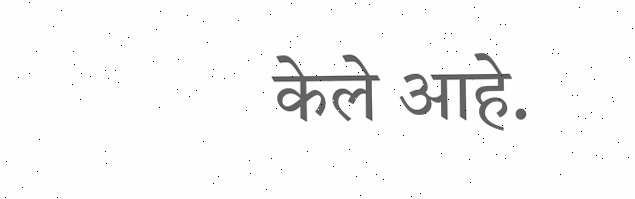केले आहे.